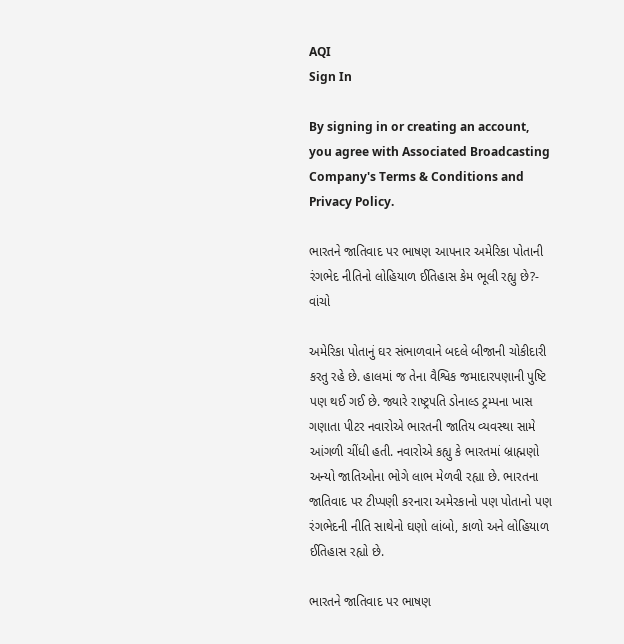AQI
Sign In

By signing in or creating an account, you agree with Associated Broadcasting Company's Terms & Conditions and Privacy Policy.

ભારતને જાતિવાદ પર ભાષણ આપનાર અમેરિકા પોતાની રંગભેદ નીતિનો લોહિયાળ ઈતિહાસ કેમ ભૂલી રહ્યુ છે?- વાંચો

અમેરિકા પોતાનું ઘર સંભાળવાને બદલે બીજાની ચોકીદારી કરતુ રહે છે. હાલમાં જ તેના વૈશ્વિક જમાદારપણાની પુષ્ટિ પણ થઈ ગઈ છે. જ્યારે રાષ્ટ્રપતિ ડોનાલ્ડ ટ્રમ્પના ખાસ ગણાતા પીટર નવારોએ ભારતની જાતિય વ્યવસ્થા સામે આંગળી ચીંધી હતી. નવારોએ કહ્યુ કે ભારતમાં બ્રાહ્મણો અન્યો જાતિઓના ભોગે લાભ મેળવી રહ્યા છે. ભારતના જાતિવાદ પર ટીપ્પણી કરનારા અમેરકાનો પણ પોતાનો પણ રંગભેદની નીતિ સાથેનો ઘણો લાંબો, કાળો અને લોહિયાળ ઈતિહાસ રહ્યો છે.

ભારતને જાતિવાદ પર ભાષણ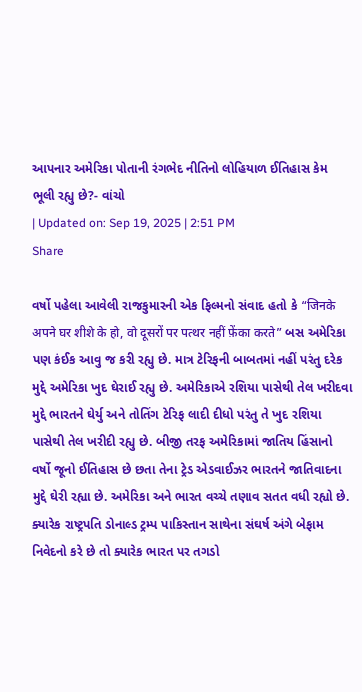આપનાર અમેરિકા પોતાની રંગભેદ નીતિનો લોહિયાળ ઈતિહાસ કેમ ભૂલી રહ્યુ છે?- વાંચો
| Updated on: Sep 19, 2025 | 2:51 PM
Share

વર્ષો પહેલા આવેલી રાજકુમારની એક ફિલ્મનો સંવાદ હતો કે “जिनके अपने घर शीशे के हो, वो दूसरों पर पत्थर नहीं फ़ेंका करते” બસ અમેરિકા પણ કંઈક આવુ જ કરી રહ્યુ છે. માત્ર ટેરિફની બાબતમાં નહીં પરંતુ દરેક મુદ્દે અમેરિકા ખુદ ઘેરાઈ રહ્યુ છે. અમેરિકાએ રશિયા પાસેથી તેલ ખરીદવા મુદ્દે ભારતને ઘેર્યુ અને તોતિંગ ટેરિફ લાદી દીધો પરંતુ તે ખુદ રશિયા પાસેથી તેલ ખરીદી રહ્યુ છે. બીજી તરફ અમેરિકામાં જાતિય હિંસાનો વર્ષો જૂનો ઈતિહાસ છે છતા તેના ટ્રેડ એડવાઈઝર ભારતને જાતિવાદના મુદ્દે ઘેરી રહ્યા છે. અમેરિકા અને ભારત વચ્ચે તણાવ સતત વધી રહ્યો છે. ક્યારેક રાષ્ટ્રપતિ ડોનાલ્ડ ટ્રમ્પ પાકિસ્તાન સાથેના સંઘર્ષ અંગે બેફામ નિવેદનો કરે છે તો ક્યારેક ભારત પર તગડો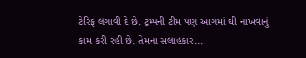ટેરિફ લગાવી દે છે. ટ્રમ્પની ટીમ પણ આગમાં ઘી નાખવાનું કામ કરી રહી છે. તેમના સલાહકાર...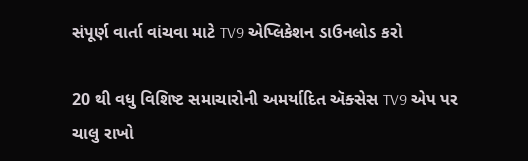સંપૂર્ણ વાર્તા વાંચવા માટે TV9 એપ્લિકેશન ડાઉનલોડ કરો

20 થી વધુ વિશિષ્ટ સમાચારોની અમર્યાદિત ઍક્સેસ TV9 એપ પર ચાલુ રાખો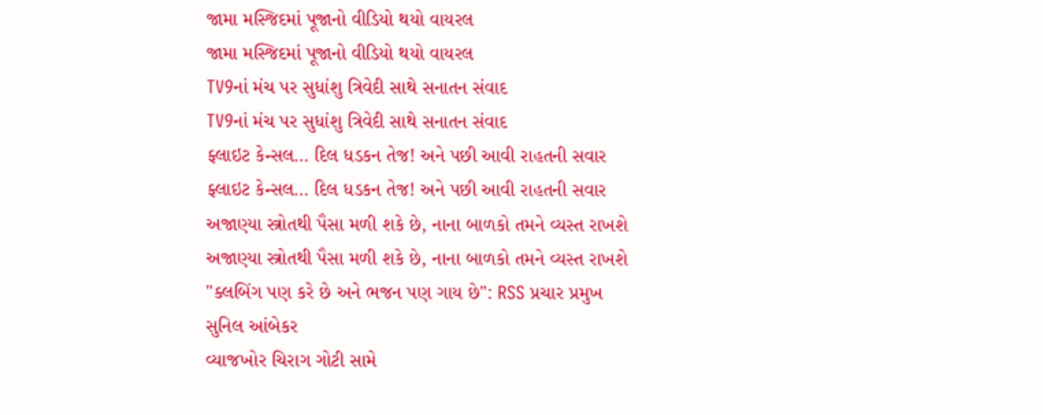જામા મસ્જિદમાં પૂજાનો વીડિયો થયો વાયરલ
જામા મસ્જિદમાં પૂજાનો વીડિયો થયો વાયરલ
TV9નાં મંચ પર સુધાંશુ ત્રિવેદી સાથે સનાતન સંવાદ
TV9નાં મંચ પર સુધાંશુ ત્રિવેદી સાથે સનાતન સંવાદ
ફ્લાઇટ કેન્સલ… દિલ ધડકન તેજ! અને પછી આવી રાહતની સવાર
ફ્લાઇટ કેન્સલ… દિલ ધડકન તેજ! અને પછી આવી રાહતની સવાર
અજાણ્યા સ્ત્રોતથી પૈસા મળી શકે છે, નાના બાળકો તમને વ્યસ્ત રાખશે
અજાણ્યા સ્ત્રોતથી પૈસા મળી શકે છે, નાના બાળકો તમને વ્યસ્ત રાખશે
"ક્લબિંગ પણ કરે છે અને ભજન પણ ગાય છે": RSS પ્રચાર પ્રમુખ સુનિલ આંબેકર
વ્યાજખોર ચિરાગ ગોટી સામે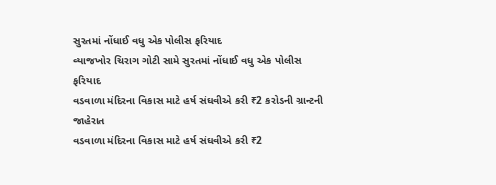સુરતમાં નોંધાઈ વધુ એક પોલીસ ફરિયાદ
વ્યાજખોર ચિરાગ ગોટી સામે સુરતમાં નોંધાઈ વધુ એક પોલીસ ફરિયાદ
વડવાળા મંદિરના વિકાસ માટે હર્ષ સંઘવીએ કરી ₹2 કરોડની ગ્રાન્ટની જાહેરાત
વડવાળા મંદિરના વિકાસ માટે હર્ષ સંઘવીએ કરી ₹2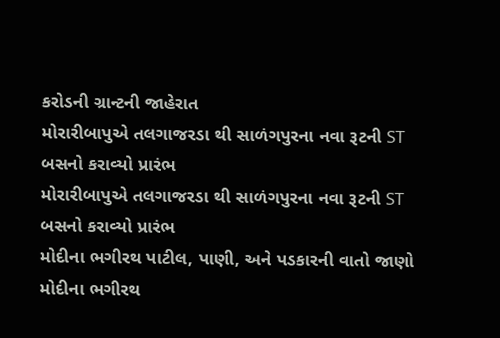કરોડની ગ્રાન્ટની જાહેરાત
મોરારીબાપુએ તલગાજરડા થી સાળંગપુરના નવા રૂટની ST બસનો કરાવ્યો પ્રારંભ
મોરારીબાપુએ તલગાજરડા થી સાળંગપુરના નવા રૂટની ST બસનો કરાવ્યો પ્રારંભ
મોદીના ભગીરથ પાટીલ, પાણી, અને પડકારની વાતો જાણો
મોદીના ભગીરથ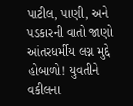પાટીલ, પાણી, અને પડકારની વાતો જાણો
આંતરધર્મીય લગ્ન મુદ્દે હોબાળો! યુવતીને વકીલના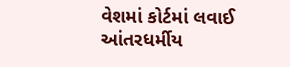વેશમાં કોર્ટમાં લવાઈ
આંતરધર્મીય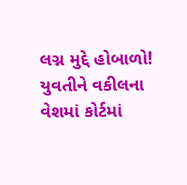લગ્ન મુદ્દે હોબાળો! યુવતીને વકીલના વેશમાં કોર્ટમાં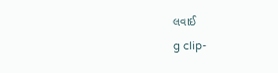લવાઈ
g clip-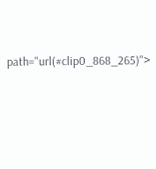path="url(#clip0_868_265)">